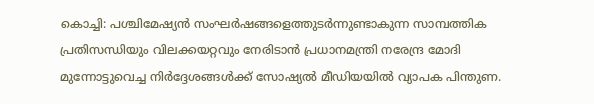കൊച്ചി: പശ്ചിമേഷ്യൻ സംഘർഷങ്ങളെത്തുടർന്നുണ്ടാകുന്ന സാമ്പത്തിക പ്രതിസന്ധിയും വിലക്കയറ്റവും നേരിടാൻ പ്രധാനമന്ത്രി നരേന്ദ്ര മോദി മുന്നോട്ടുവെച്ച നിർദ്ദേശങ്ങൾക്ക് സോഷ്യൽ മീഡിയയിൽ വ്യാപക പിന്തുണ.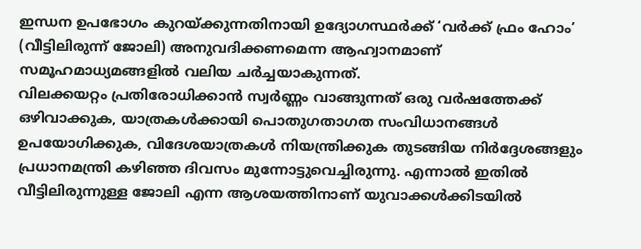ഇന്ധന ഉപഭോഗം കുറയ്ക്കുന്നതിനായി ഉദ്യോഗസ്ഥർക്ക് ‘വർക്ക് ഫ്രം ഹോം’ (വീട്ടിലിരുന്ന് ജോലി) അനുവദിക്കണമെന്ന ആഹ്വാനമാണ് സമൂഹമാധ്യമങ്ങളിൽ വലിയ ചർച്ചയാകുന്നത്.
വിലക്കയറ്റം പ്രതിരോധിക്കാൻ സ്വർണ്ണം വാങ്ങുന്നത് ഒരു വർഷത്തേക്ക് ഒഴിവാക്കുക, യാത്രകൾക്കായി പൊതുഗതാഗത സംവിധാനങ്ങൾ ഉപയോഗിക്കുക, വിദേശയാത്രകൾ നിയന്ത്രിക്കുക തുടങ്ങിയ നിർദ്ദേശങ്ങളും പ്രധാനമന്ത്രി കഴിഞ്ഞ ദിവസം മുന്നോട്ടുവെച്ചിരുന്നു. എന്നാൽ ഇതിൽ വീട്ടിലിരുന്നുള്ള ജോലി എന്ന ആശയത്തിനാണ് യുവാക്കൾക്കിടയിൽ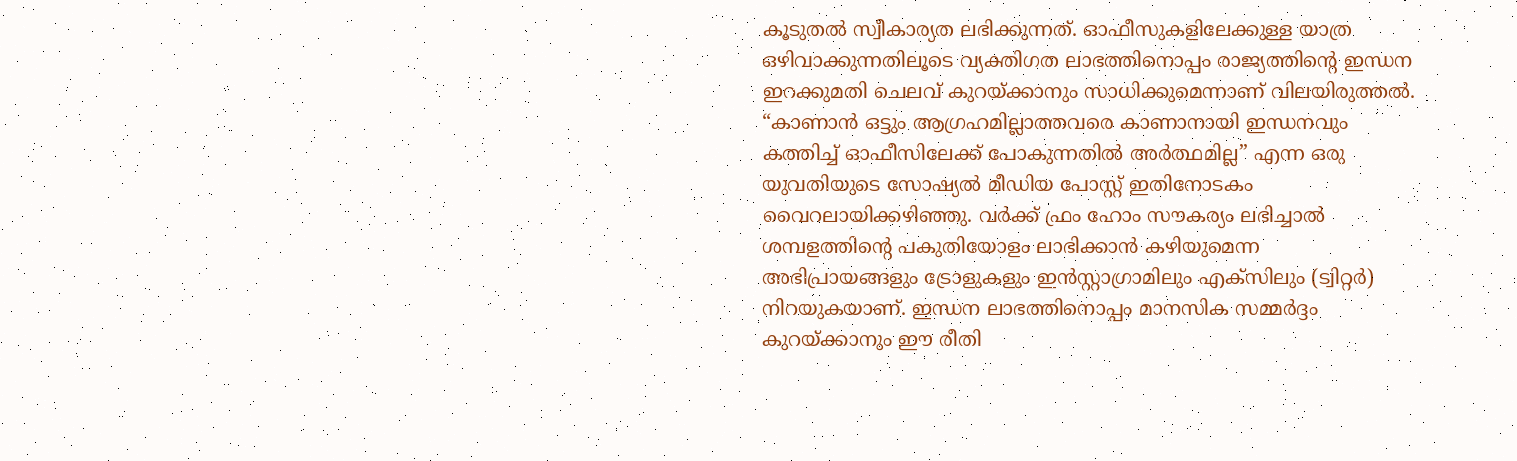കൂടുതൽ സ്വീകാര്യത ലഭിക്കുന്നത്. ഓഫീസുകളിലേക്കുള്ള യാത്ര ഒഴിവാക്കുന്നതിലൂടെ വ്യക്തിഗത ലാഭത്തിനൊപ്പം രാജ്യത്തിന്റെ ഇന്ധന ഇറക്കുമതി ചെലവ് കുറയ്ക്കാനും സാധിക്കുമെന്നാണ് വിലയിരുത്തൽ.
“കാണാൻ ഒട്ടും ആഗ്രഹമില്ലാത്തവരെ കാണാനായി ഇന്ധനവും കത്തിച്ച് ഓഫീസിലേക്ക് പോകുന്നതിൽ അർത്ഥമില്ല” എന്ന ഒരു യുവതിയുടെ സോഷ്യൽ മീഡിയ പോസ്റ്റ് ഇതിനോടകം വൈറലായിക്കഴിഞ്ഞു. വർക്ക് ഫ്രം ഹോം സൗകര്യം ലഭിച്ചാൽ ശമ്പളത്തിന്റെ പകുതിയോളം ലാഭിക്കാൻ കഴിയുമെന്ന അഭിപ്രായങ്ങളും ട്രോളുകളും ഇൻസ്റ്റാഗ്രാമിലും എക്സിലും (ട്വിറ്റർ) നിറയുകയാണ്. ഇന്ധന ലാഭത്തിനൊപ്പം മാനസിക സമ്മർദ്ദം കുറയ്ക്കാനും ഈ രീതി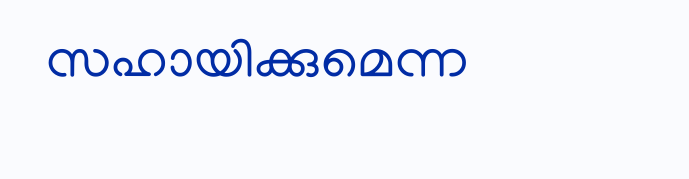സഹായിക്കുമെന്ന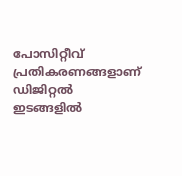പോസിറ്റീവ് പ്രതികരണങ്ങളാണ് ഡിജിറ്റൽ ഇടങ്ങളിൽ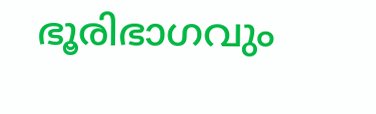ഭൂരിഭാഗവും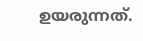ഉയരുന്നത്.